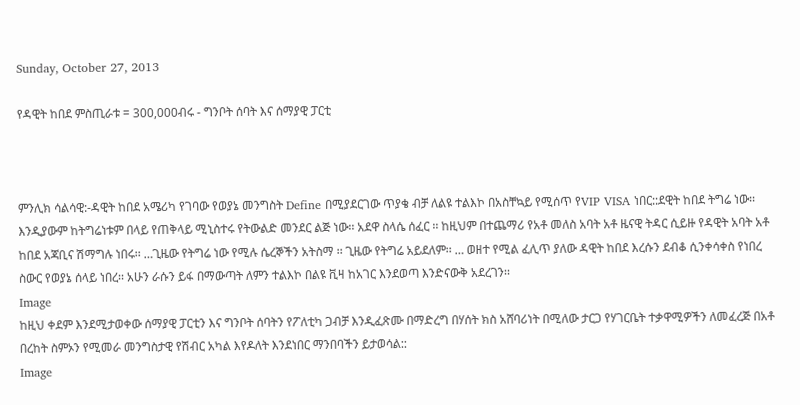Sunday, October 27, 2013

የዳዊት ከበደ ምስጢራቱ = 300,000ብሩ - ግንቦት ሰባት እና ሰማያዊ ፓርቲ



ምንሊክ ሳልሳዊ:-ዳዊት ከበደ አሜሪካ የገባው የወያኔ መንግስት Define በሚያደርገው ጥያቄ ብቻ ለልዩ ተልእኮ በአስቸኳይ የሚሰጥ የVIP VISA ነበር::ደዊት ከበደ ትግሬ ነው፡፡ እንዲያውም ከትግሬነቱም በላይ የጠቅላይ ሚኒስተሩ የትውልድ መንደር ልጅ ነው፡፡ አደዋ ስላሴ ሰፈር ፡፡ ከዚህም በተጨማሪ የአቶ መለስ አባት አቶ ዜናዊ ትዳር ሲይዙ የዳዊት አባት አቶ ከበደ አጃቢና ሽማግሉ ነበሩ፡፡ …ጊዜው የትግሬ ነው የሚሉ ሴረኞችን አትስማ ፡፡ ጊዜው የትግሬ አይደለም፡፡ … ወዘተ የሚል ፈሊጥ ያለው ዳዊት ከበደ እረሱን ደብቆ ሲንቀሳቀስ የነበረ ስውር የወያኔ ሰላይ ነበረ፡፡ አሁን ራሱን ይፋ በማውጣት ለምን ተልእኮ በልዩ ቪዛ ከአገር እንደወጣ እንድናውቅ አደረገን፡፡
Image
ከዚህ ቀደም እንደሚታወቀው ሰማያዊ ፓርቲን እና ግንቦት ሰባትን የፖለቲካ ጋብቻ እንዲፈጽሙ በማድረግ በሃሰት ክስ አሸባሪነት በሚለው ታርጋ የሃገርቤት ተቃዋሚዎችን ለመፈረጅ በአቶ በረከት ስምኦን የሚመራ መንግስታዊ የሽብር አካል እየዶለት እንደነበር ማንበባችን ይታወሳል::
Image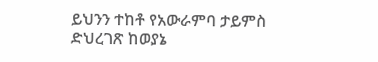ይህንን ተከቶ የአውራምባ ታይምስ ድህረገጽ ከወያኔ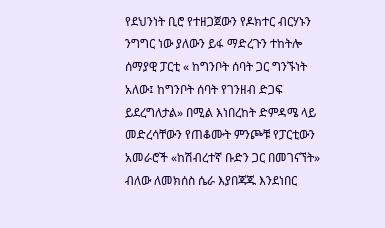የደህንነት ቢሮ የተዘጋጀውን የዶክተር ብርሃኑን ንግግር ነው ያለውን ይፋ ማድረጉን ተከትሎ ሰማያዊ ፓርቲ « ከግንቦት ሰባት ጋር ግንኙነት አለው፤ ከግንቦት ሰባት የገንዘብ ድጋፍ ይደረግለታል» በሚል እነበረከት ድምዳሜ ላይ መድረሳቸውን የጠቆሙት ምንጮቹ የፓርቲውን አመራሮች «ከሽብረተኛ ቡድን ጋር በመገናኘት» ብለው ለመክሰስ ሴራ እያበጃጁ እንደነበር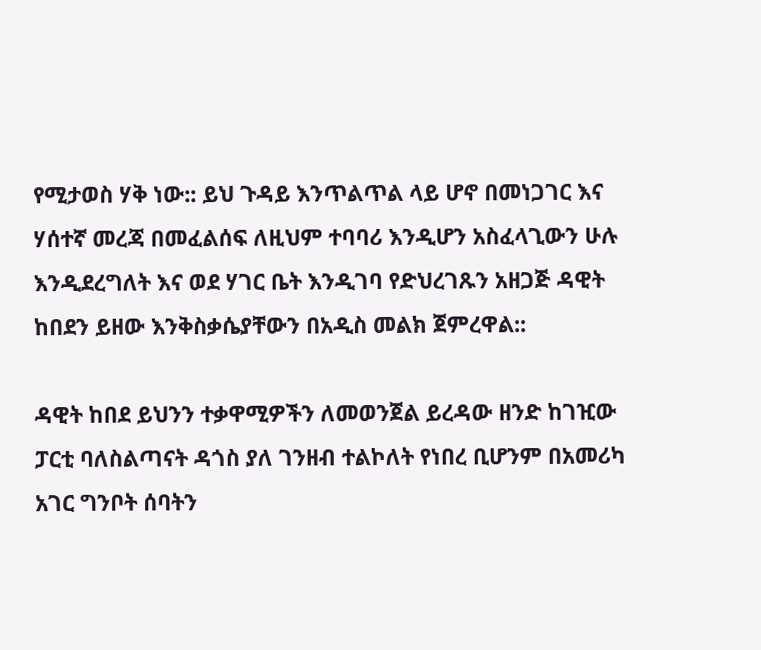የሚታወስ ሃቅ ነው:: ይህ ጉዳይ እንጥልጥል ላይ ሆኖ በመነጋገር እና ሃሰተኛ መረጃ በመፈልሰፍ ለዚህም ተባባሪ እንዲሆን አስፈላጊውን ሁሉ እንዲደረግለት እና ወደ ሃገር ቤት እንዲገባ የድህረገጹን አዘጋጅ ዳዊት ከበደን ይዘው እንቅስቃሴያቸውን በአዲስ መልክ ጀምረዋል::

ዳዊት ከበደ ይህንን ተቃዋሚዎችን ለመወንጀል ይረዳው ዘንድ ከገዢው ፓርቲ ባለስልጣናት ዳጎስ ያለ ገንዘብ ተልኮለት የነበረ ቢሆንም በአመሪካ አገር ግንቦት ሰባትን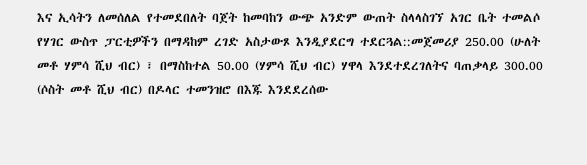እና ኢሳትን ለመሰለል የተመደበለት ባጀት ከመባከን ውጭ አንድም ውጠት ስላላስገኘ አገር ቤት ተመልሶ የሃገር ውስጥ ፓርቲዎችን በማዳከም ረገድ አስታውጾ እንዲያደርግ ተደርጓል::መጀመሪያ 250.00 (ሁለት መቶ ሃምሳ ሺህ ብር) ፣ በማስከተል 50.00 (ሃምሳ ሺህ ብር) ሃዋላ እንደተደረገለትና ባጠቃላይ 300.00 (ሶስት መቶ ሺህ ብር) በዶላር ተመንዝሮ በእጁ እንደደረሰው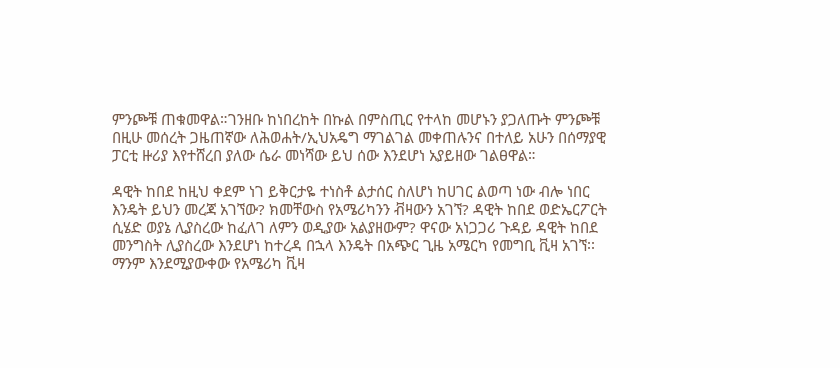ምንጮቹ ጠቁመዋል።ገንዘቡ ከነበረከት በኩል በምስጢር የተላከ መሆኑን ያጋለጡት ምንጮቹ በዚሁ መሰረት ጋዜጠኛው ለሕወሐት/ኢህአዴግ ማገልገል መቀጠሉንና በተለይ አሁን በሰማያዊ ፓርቲ ዙሪያ እየተሸረበ ያለው ሴራ መነሻው ይህ ሰው እንደሆነ አያይዘው ገልፀዋል።

ዳዊት ከበደ ከዚህ ቀደም ነገ ይቅርታዬ ተነስቶ ልታሰር ስለሆነ ከሀገር ልወጣ ነው ብሎ ነበር እንዴት ይህን መረጃ አገኘው? ክመቸውስ የአሜሪካንን ቭዛውን አገኘ? ዳዊት ከበደ ወድኤርፖርት ሲሄድ ወያኔ ሊያስረው ከፈለገ ለምን ወዲያው አልያዘውም? ዋናው አነጋጋሪ ጉዳይ ዳዊት ከበደ መንግስት ሊያስረው እንደሆነ ከተረዳ በኋላ እንዴት በአጭር ጊዜ አሜርካ የመግቢ ቪዛ አገኘ፡፡ ማንም እንደሚያውቀው የአሜሪካ ቪዛ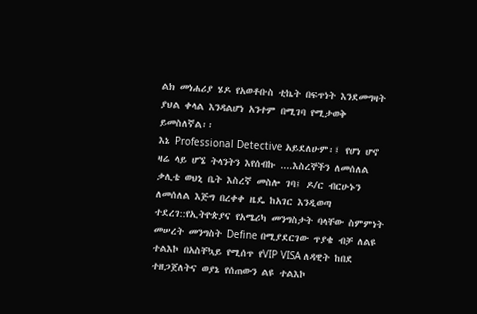ልክ መነሐሪያ ሄዶ የአወቶቡስ ቲኬት በፍጥነት እንደመግዛት ያህል ቀላል እንዳልሆነ አንተም በሚገባ የሚታወቅ ይመስለኛል፡፡
እኔ Professional Detective አይደለሁም፡፤ የሆነ ሆኖ ዛሬ ላይ ሆኜ ትላንትን እየሰብኩ ....እስረኞችን ለመሰለል ቃሊቴ ወህኒ ቤት እስረኛ መስሎ ገባ፤ ዶ/ር ብርሁኑን ለመሰለል እጅግ በረቀቀ ዜዴ ከአገር እንዲወጣ ተደረገ::የኢትዮጵያና የአሜሪካ መንግስታት ባላቸው ስምምነት መሠረት መንግስት Define በሚያደርገው ጥያቄ ብቻ ለልዩ ተልእኮ በአስቸኳይ የሚሰጥ የVIP VISA ለዳዊት ከበደ ተዘጋጀለትና ወያኔ የሰጠውን ልዩ ተልእኮ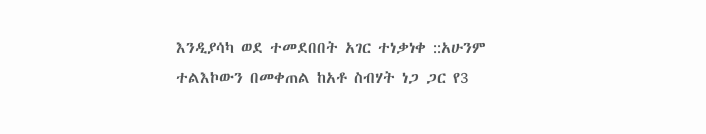እንዲያሳካ ወደ ተመደበበት አገር ተነቃነቀ ::አሁንም ተልእኮውን በመቀጠል ከአቶ ስብሃት ነጋ ጋር የ3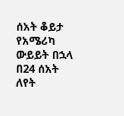ሰአት ቆይታ የአሜሪካ ውይይት በኋላ በ24 ሰአት ለየት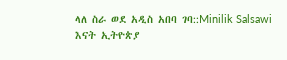ላለ ስራ ወደ አዲስ አበባ ገባ::Minilik Salsawi
እናት ኢትዮጵያ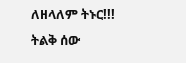ለዘላለም ትኑር!!!
ትልቅ ሰው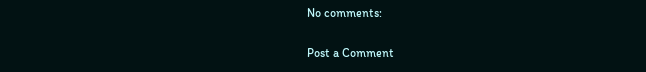No comments:

Post a Comment